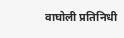वाघोली प्रतिनिधी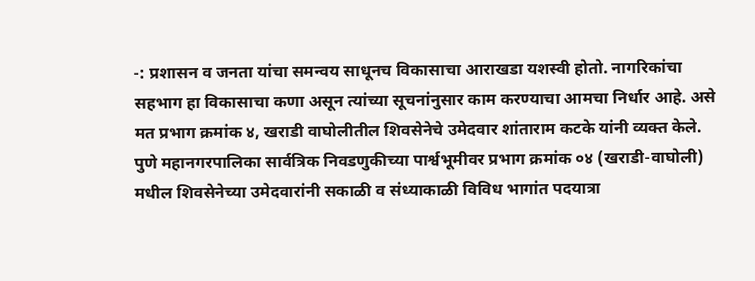-: प्रशासन व जनता यांचा समन्वय साधूनच विकासाचा आराखडा यशस्वी होतो. नागरिकांचा सहभाग हा विकासाचा कणा असून त्यांच्या सूचनांनुसार काम करण्याचा आमचा निर्धार आहे. असे मत प्रभाग क्रमांक ४, खराडी वाघोलीतील शिवसेनेचे उमेदवार शांताराम कटके यांनी व्यक्त केले.
पुणे महानगरपालिका सार्वत्रिक निवडणुकीच्या पार्श्वभूमीवर प्रभाग क्रमांक ०४ (खराडी-वाघोली) मधील शिवसेनेच्या उमेदवारांनी सकाळी व संध्याकाळी विविध भागांत पदयात्रा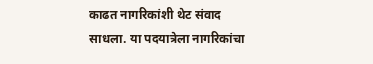काढत नागरिकांशी थेट संवाद साधला. या पदयात्रेला नागरिकांचा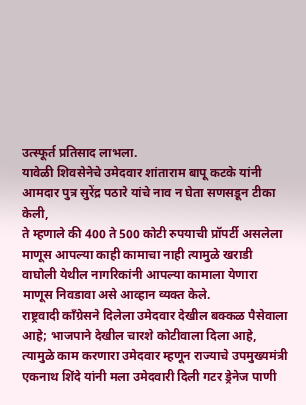उत्स्फूर्त प्रतिसाद लाभला.
यावेळी शिवसेनेचे उमेदवार शांताराम बापू कटके यांनी आमदार पुत्र सुरेंद्र पठारे यांचे नाव न घेता सणसडून टीका केली,
ते म्हणाले की 400 ते 500 कोटी रुपयाची प्रॉपर्टी असलेला माणूस आपल्या काही कामाचा नाही त्यामुळे खराडी वाघोली येथील नागरिकांनी आपल्या कामाला येणारा माणूस निवडावा असे आव्हान व्यक्त केले.
राष्ट्रवादी काँग्रेसने दिलेला उमेदवार देखील बक्कळ पैसेवाला आहे; भाजपाने देखील चारशे कोटीवाला दिला आहे, त्यामुळे काम करणारा उमेदवार म्हणून राज्याचे उपमुख्यमंत्री एकनाथ शिंदे यांनी मला उमेदवारी दिली गटर ड्रेनेज पाणी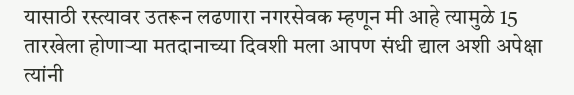यासाठी रस्त्यावर उतरून लढणारा नगरसेवक म्हणून मी आहे त्यामुळे 15 तारखेला होणाऱ्या मतदानाच्या दिवशी मला आपण संधी द्याल अशी अपेक्षा त्यांनी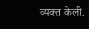व्यक्त केली.